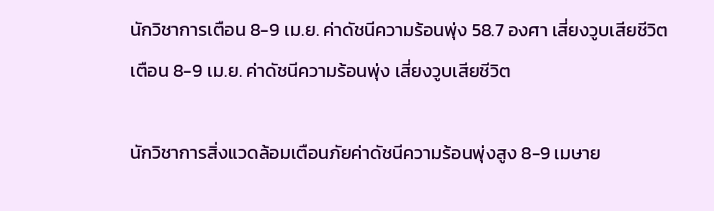นักวิชาการเตือน 8-9 เม.ย. ค่าดัชนีความร้อนพุ่ง 58.7 องศา เสี่ยงวูบเสียชีวิต
เตือน 8-9 เม.ย. ค่าดัชนีความร้อนพุ่ง เสี่ยงวูบเสียชีวิต

นักวิชาการสิ่งแวดล้อมเตือนภัยค่าดัชนีความร้อนพุ่งสูง 8-9 เมษาย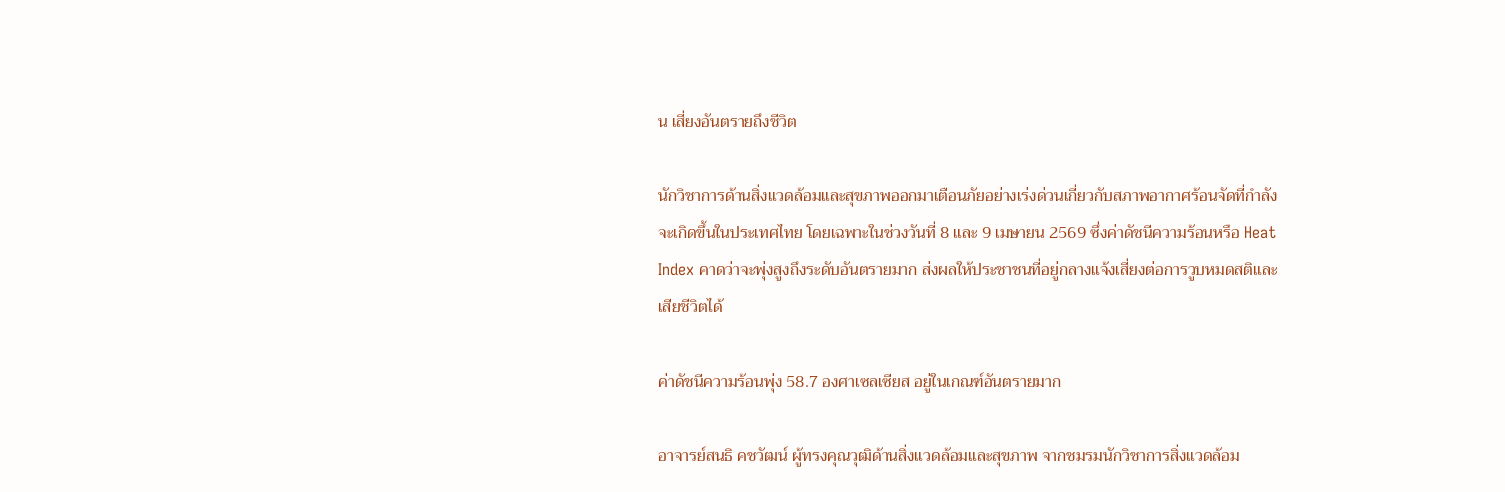น เสี่ยงอันตรายถึงชีวิต

นักวิชาการด้านสิ่งแวดล้อมและสุขภาพออกมาเตือนภัยอย่างเร่งด่วนเกี่ยวกับสภาพอากาศร้อนจัดที่กำลังจะเกิดขึ้นในประเทศไทย โดยเฉพาะในช่วงวันที่ 8 และ 9 เมษายน 2569 ซึ่งค่าดัชนีความร้อนหรือ Heat Index คาดว่าจะพุ่งสูงถึงระดับอันตรายมาก ส่งผลให้ประชาชนที่อยู่กลางแจ้งเสี่ยงต่อการวูบหมดสติและเสียชีวิตได้

ค่าดัชนีความร้อนพุ่ง 58.7 องศาเซลเซียส อยู่ในเกณฑ์อันตรายมาก

อาจารย์สนธิ คชวัฒน์ ผู้ทรงคุณวุฒิด้านสิ่งแวดล้อมและสุขภาพ จากชมรมนักวิชาการสิ่งแวดล้อม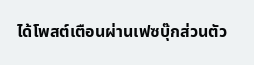ได้โพสต์เตือนผ่านเฟซบุ๊กส่วนตัว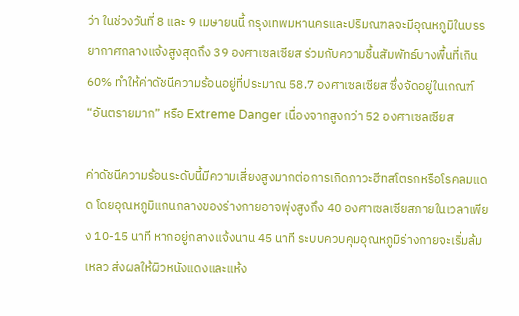ว่า ในช่วงวันที่ 8 และ 9 เมษายนนี้ กรุงเทพมหานครและปริมณฑลจะมีอุณหภูมิในบรรยากาศกลางแจ้งสูงสุดถึง 39 องศาเซลเซียส ร่วมกับความชื้นสัมพัทธ์บางพื้นที่เกิน 60% ทำให้ค่าดัชนีความร้อนอยู่ที่ประมาณ 58.7 องศาเซลเซียส ซึ่งจัดอยู่ในเกณฑ์ “อันตรายมาก” หรือ Extreme Danger เนื่องจากสูงกว่า 52 องศาเซลเซียส

ค่าดัชนีความร้อนระดับนี้มีความเสี่ยงสูงมากต่อการเกิดภาวะฮีทสโตรกหรือโรคลมแดด โดยอุณหภูมิแกนกลางของร่างกายอาจพุ่งสูงถึง 40 องศาเซลเซียสภายในเวลาเพียง 10-15 นาที หากอยู่กลางแจ้งนาน 45 นาที ระบบควบคุมอุณหภูมิร่างกายจะเริ่มล้มเหลว ส่งผลให้ผิวหนังแดงและแห้ง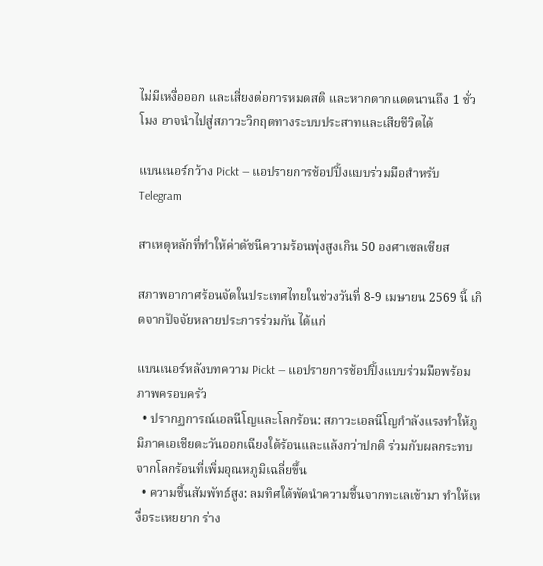ไม่มีเหงื่อออก และเสี่ยงต่อการหมดสติ และหากตากแดดนานถึง 1 ชั่วโมง อาจนำไปสู่สภาวะวิกฤตทางระบบประสาทและเสียชีวิตได้

แบนเนอร์กว้าง Pickt — แอปรายการช้อปปิ้งแบบร่วมมือสำหรับ Telegram

สาเหตุหลักที่ทำให้ค่าดัชนีความร้อนพุ่งสูงเกิน 50 องศาเซลเซียส

สภาพอากาศร้อนจัดในประเทศไทยในช่วงวันที่ 8-9 เมษายน 2569 นี้ เกิดจากปัจจัยหลายประการร่วมกัน ได้แก่

แบนเนอร์หลังบทความ Pickt — แอปรายการช้อปปิ้งแบบร่วมมือพร้อมภาพครอบครัว
  • ปรากฏการณ์เอลนีโญและโลกร้อน: สภาวะเอลนีโญกำลังแรงทำให้ภูมิภาคเอเชียตะวันออกเฉียงใต้ร้อนและแล้งกว่าปกติ ร่วมกับผลกระทบจากโลกร้อนที่เพิ่มอุณหภูมิเฉลี่ยขึ้น
  • ความชื้นสัมพัทธ์สูง: ลมทิศใต้พัดนำความชื้นจากทะเลเข้ามา ทำให้เหงื่อระเหยยาก ร่าง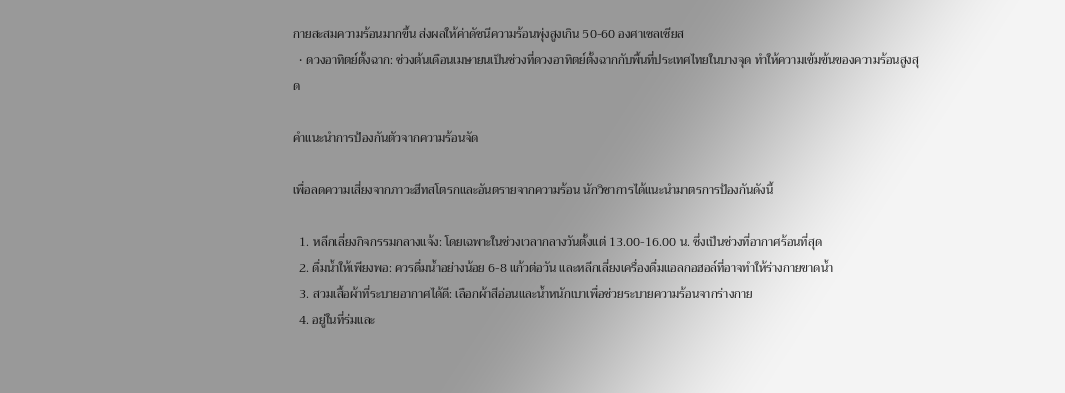กายสะสมความร้อนมากขึ้น ส่งผลให้ค่าดัชนีความร้อนพุ่งสูงเกิน 50-60 องศาเซลเซียส
  • ดวงอาทิตย์ตั้งฉาก: ช่วงต้นเดือนเมษายนเป็นช่วงที่ดวงอาทิตย์ตั้งฉากกับพื้นที่ประเทศไทยในบางจุด ทำให้ความเข้มข้นของความร้อนสูงสุด

คำแนะนำการป้องกันตัวจากความร้อนจัด

เพื่อลดความเสี่ยงจากภาวะฮีทสโตรกและอันตรายจากความร้อน นักวิชาการได้แนะนำมาตรการป้องกันดังนี้

  1. หลีกเลี่ยงกิจกรรมกลางแจ้ง: โดยเฉพาะในช่วงเวลากลางวันตั้งแต่ 13.00-16.00 น. ซึ่งเป็นช่วงที่อากาศร้อนที่สุด
  2. ดื่มน้ำให้เพียงพอ: ควรดื่มน้ำอย่างน้อย 6-8 แก้วต่อวัน และหลีกเลี่ยงเครื่องดื่มแอลกอฮอล์ที่อาจทำให้ร่างกายขาดน้ำ
  3. สวมเสื้อผ้าที่ระบายอากาศได้ดี: เลือกผ้าสีอ่อนและน้ำหนักเบาเพื่อช่วยระบายความร้อนจากร่างกาย
  4. อยู่ในที่ร่มและ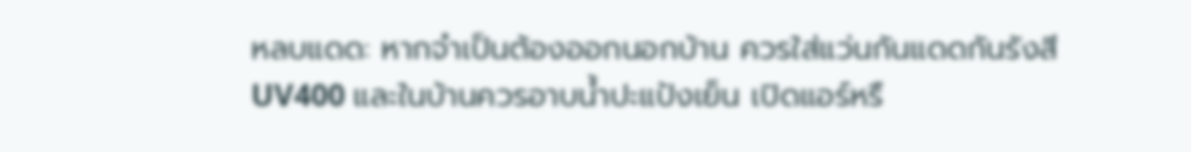หลบแดด: หากจำเป็นต้องออกนอกบ้าน ควรใส่แว่นกันแดดกันรังสี UV400 และในบ้านควรอาบน้ำปะแป้งเย็น เปิดแอร์หรื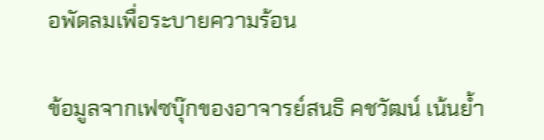อพัดลมเพื่อระบายความร้อน

ข้อมูลจากเฟซบุ๊กของอาจารย์สนธิ คชวัฒน์ เน้นย้ำ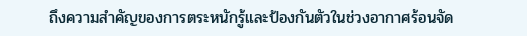ถึงความสำคัญของการตระหนักรู้และป้องกันตัวในช่วงอากาศร้อนจัด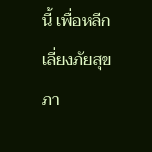นี้ เพื่อหลีกเลี่ยงภัยสุขภา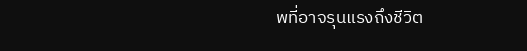พที่อาจรุนแรงถึงชีวิต